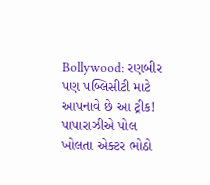Bollywood: રણબીર પણ પબ્લિસીટી માટે આપનાવે છે આ ટ્રીક! પાપારાઝીએ પોલ ખોલતા એક્ટર ભોઠો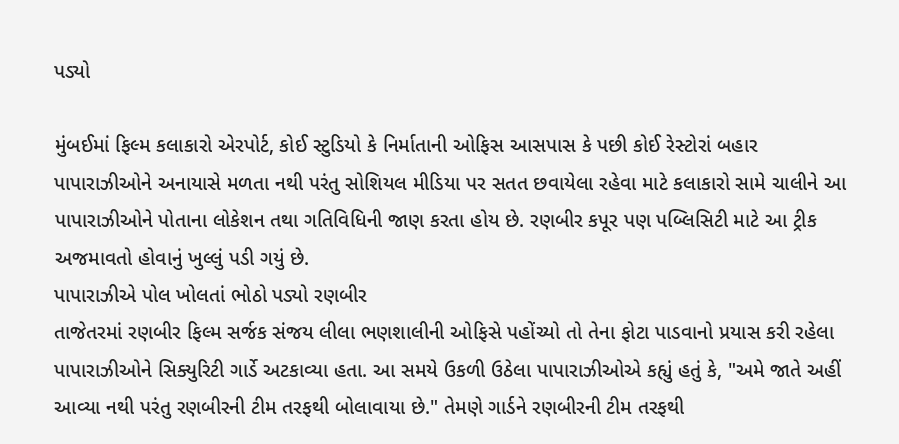પડ્યો

મુંબઈમાં ફિલ્મ કલાકારો એરપોર્ટ, કોઈ સ્ટુડિયો કે નિર્માતાની ઓફિસ આસપાસ કે પછી કોઈ રેસ્ટોરાં બહાર પાપારાઝીઓને અનાયાસે મળતા નથી પરંતુ સોશિયલ મીડિયા પર સતત છવાયેલા રહેવા માટે કલાકારો સામે ચાલીને આ પાપારાઝીઓને પોતાના લોકેશન તથા ગતિવિધિની જાણ કરતા હોય છે. રણબીર કપૂર પણ પબ્લિસિટી માટે આ ટ્રીક અજમાવતો હોવાનું ખુલ્લું પડી ગયું છે.
પાપારાઝીએ પોલ ખોલતાં ભોઠો પડ્યો રણબીર
તાજેતરમાં રણબીર ફિલ્મ સર્જક સંજય લીલા ભણશાલીની ઓફિસે પહોંચ્યો તો તેના ફોટા પાડવાનો પ્રયાસ કરી રહેલા પાપારાઝીઓને સિક્યુરિટી ગાર્ડે અટકાવ્યા હતા. આ સમયે ઉકળી ઉઠેલા પાપારાઝીઓએ કહ્યું હતું કે, "અમે જાતે અહીં આવ્યા નથી પરંતુ રણબીરની ટીમ તરફથી બોલાવાયા છે." તેમણે ગાર્ડને રણબીરની ટીમ તરફથી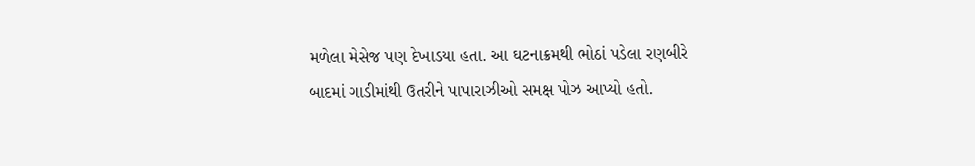મળેલા મેસેજ પણ દેખાડયા હતા. આ ઘટનાક્રમથી ભોઠાં પડેલા રણબીરે બાદમાં ગાડીમાંથી ઉતરીને પાપારાઝીઓ સમક્ષ પોઝ આપ્યો હતો.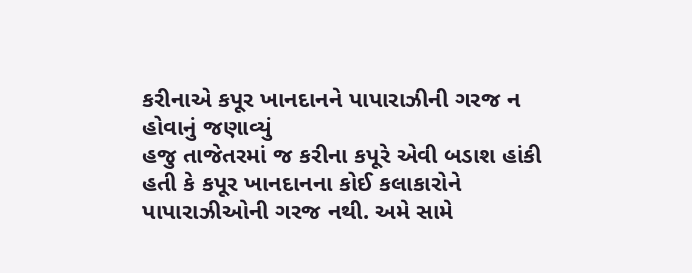કરીનાએ કપૂર ખાનદાનને પાપારાઝીની ગરજ ન હોવાનું જણાવ્યું
હજુ તાજેતરમાં જ કરીના કપૂરે એવી બડાશ હાંકી હતી કે કપૂર ખાનદાનના કોઈ કલાકારોને પાપારાઝીઓની ગરજ નથી. અમે સામે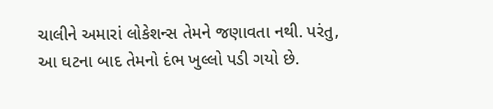ચાલીને અમારાં લોકેશન્સ તેમને જણાવતા નથી. પરંતુ, આ ઘટના બાદ તેમનો દંભ ખુલ્લો પડી ગયો છે.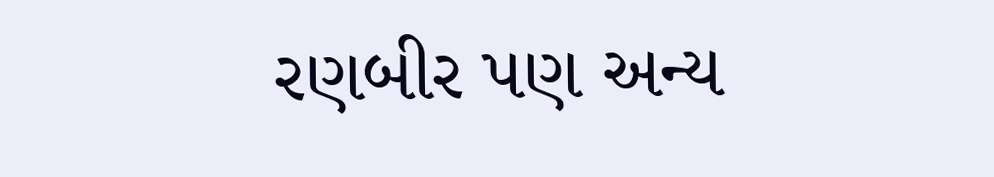રણબીર પણ અન્ય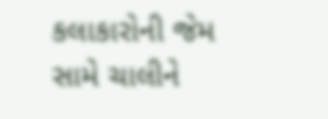કલાકારોની જેમ સામે ચાલીને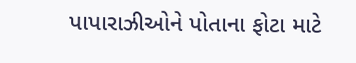પાપારાઝીઓને પોતાના ફોટા માટે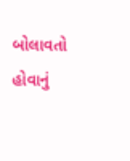બોલાવતો હોવાનું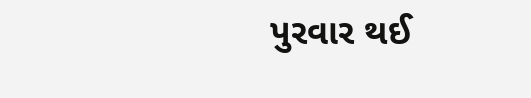પુરવાર થઈ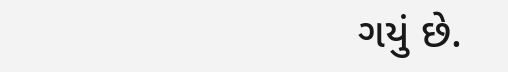ગયું છે.